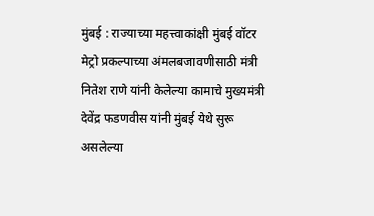मुंबई : राज्याच्या महत्त्वाकांक्षी मुंबई वॉटर मेट्रो प्रकल्पाच्या अंमलबजावणीसाठी मंत्री नितेश राणे यांनी केलेल्या कामाचे मुख्यमंत्री देवेंद्र फडणवीस यांनी मुंबई येथे सुरू असलेल्या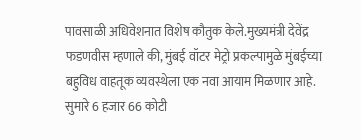पावसाळी अधिवेशनात विशेष कौतुक केले.मुख्यमंत्री देवेंद्र फडणवीस म्हणाले की, मुंबई वॉटर मेट्रो प्रकल्पामुळे मुंबईच्या बहुविध वाहतूक व्यवस्थेला एक नवा आयाम मिळणार आहे. सुमारे 6 हजार 66 कोटी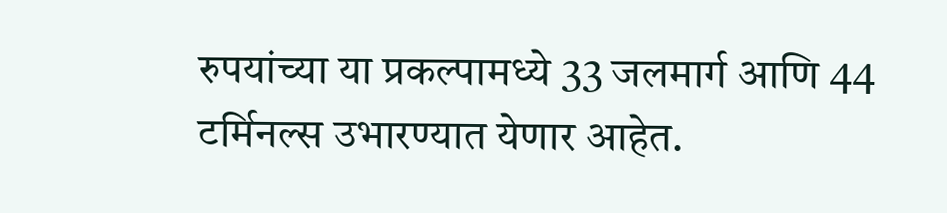रुपयांच्या या प्रकल्पामध्ये 33 जलमार्ग आणि 44 टर्मिनल्स उभारण्यात येणार आहेत.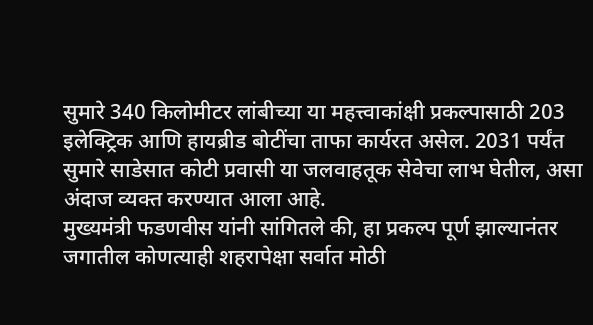सुमारे 340 किलोमीटर लांबीच्या या महत्त्वाकांक्षी प्रकल्पासाठी 203 इलेक्ट्रिक आणि हायब्रीड बोटींचा ताफा कार्यरत असेल. 2031 पर्यंत सुमारे साडेसात कोटी प्रवासी या जलवाहतूक सेवेचा लाभ घेतील, असा अंदाज व्यक्त करण्यात आला आहे.
मुख्यमंत्री फडणवीस यांनी सांगितले की, हा प्रकल्प पूर्ण झाल्यानंतर जगातील कोणत्याही शहरापेक्षा सर्वात मोठी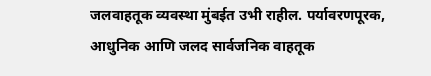जलवाहतूक व्यवस्था मुंबईत उभी राहील. पर्यावरणपूरक, आधुनिक आणि जलद सार्वजनिक वाहतूक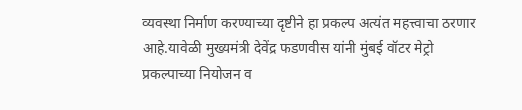व्यवस्था निर्माण करण्याच्या दृष्टीने हा प्रकल्प अत्यंत महत्त्वाचा ठरणार आहे.यावेळी मुख्यमंत्री देवेंद्र फडणवीस यांनी मुंबई वॉटर मेट्रो प्रकल्पाच्या नियोजन व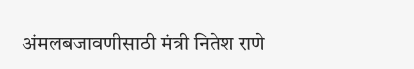अंमलबजावणीसाठी मंत्री नितेश राणे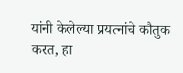यांनी केलेल्या प्रयत्नांचे कौतुक करत, हा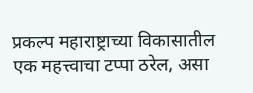प्रकल्प महाराष्ट्राच्या विकासातील एक महत्त्वाचा टप्पा ठरेल, असा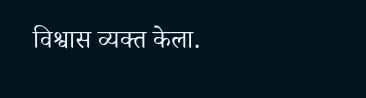विश्वास व्यक्त केला.